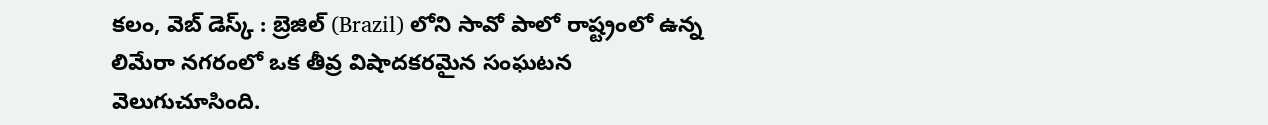కలం, వెబ్ డెస్క్ : బ్రెజిల్ (Brazil) లోని సావో పాలో రాష్ట్రంలో ఉన్న లిమేరా నగరంలో ఒక తీవ్ర విషాదకరమైన సంఘటన వెలుగుచూసింది.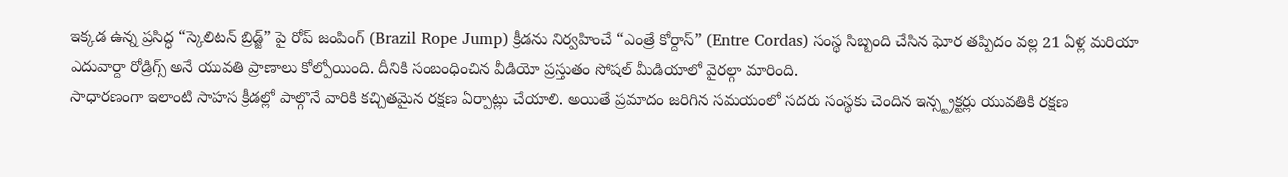ఇక్కడ ఉన్న ప్రసిద్ధ “స్కెలిటన్ బ్రిడ్జ్” పై రోప్ జంపింగ్ (Brazil Rope Jump) క్రీడను నిర్వహించే “ఎంత్రే కోర్దాస్” (Entre Cordas) సంస్థ సిబ్బంది చేసిన ఘోర తప్పిదం వల్ల 21 ఏళ్ల మరియా ఎదువార్దా రోడ్రిగ్స్ అనే యువతి ప్రాణాలు కోల్పోయింది. దీనికి సంబంధించిన వీడియో ప్రస్తుతం సోషల్ మీడియాలో వైరల్గా మారింది.
సాధారణంగా ఇలాంటి సాహస క్రీడల్లో పాల్గొనే వారికి కచ్చితమైన రక్షణ ఏర్పాట్లు చేయాలి. అయితే ప్రమాదం జరిగిన సమయంలో సదరు సంస్థకు చెందిన ఇన్స్ట్రక్టర్లు యువతికి రక్షణ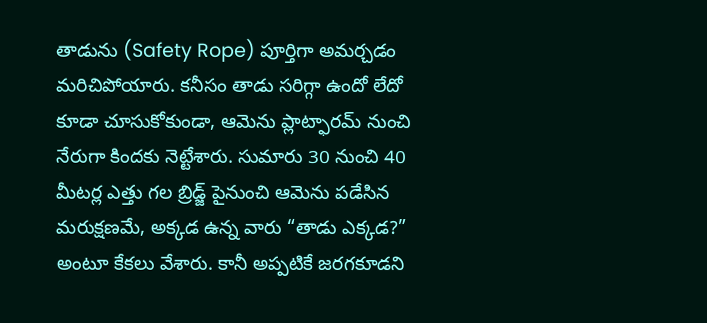తాడును (Safety Rope) పూర్తిగా అమర్చడం మరిచిపోయారు. కనీసం తాడు సరిగ్గా ఉందో లేదో కూడా చూసుకోకుండా, ఆమెను ప్లాట్ఫారమ్ నుంచి నేరుగా కిందకు నెట్టేశారు. సుమారు 30 నుంచి 40 మీటర్ల ఎత్తు గల బ్రిడ్జ్ పైనుంచి ఆమెను పడేసిన మరుక్షణమే, అక్కడ ఉన్న వారు “తాడు ఎక్కడ?” అంటూ కేకలు వేశారు. కానీ అప్పటికే జరగకూడని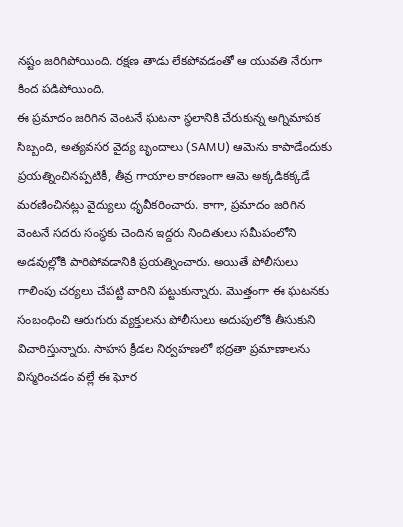నష్టం జరిగిపోయింది. రక్షణ తాడు లేకపోవడంతో ఆ యువతి నేరుగా కింద పడిపోయింది.
ఈ ప్రమాదం జరిగిన వెంటనే ఘటనా స్థలానికి చేరుకున్న అగ్నిమాపక సిబ్బంది, అత్యవసర వైద్య బృందాలు (SAMU) ఆమెను కాపాడేందుకు ప్రయత్నించినప్పటికీ, తీవ్ర గాయాల కారణంగా ఆమె అక్కడికక్కడే మరణించినట్లు వైద్యులు ధృవీకరించారు. కాగా, ప్రమాదం జరిగిన వెంటనే సదరు సంస్థకు చెందిన ఇద్దరు నిందితులు సమీపంలోని అడవుల్లోకి పారిపోవడానికి ప్రయత్నించారు. అయితే పోలీసులు గాలింపు చర్యలు చేపట్టి వారిని పట్టుకున్నారు. మొత్తంగా ఈ ఘటనకు సంబంధించి ఆరుగురు వ్యక్తులను పోలీసులు అదుపులోకి తీసుకుని విచారిస్తున్నారు. సాహస క్రీడల నిర్వహణలో భద్రతా ప్రమాణాలను విస్మరించడం వల్లే ఈ ఘోర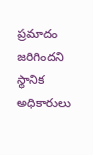ప్రమాదం జరిగిందని స్థానిక అధికారులు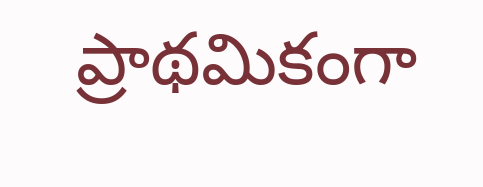ప్రాథమికంగా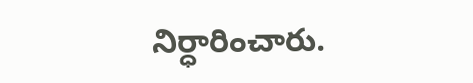నిర్ధారించారు.